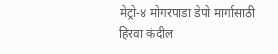मेट्रो-४ मोगरपाडा डेपो मार्गासाठी हिरवा कंदील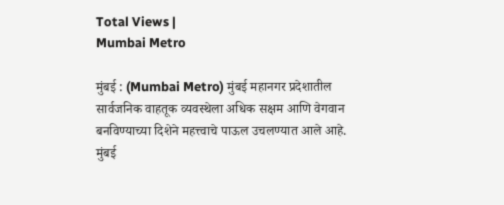Total Views |
Mumbai Metro

मुंबई : (Mumbai Metro) मुंबई महानगर प्रदेशातील सार्वजनिक वाहतूक व्यवस्थेला अधिक सक्षम आणि वेगवान बनविण्याच्या दिशेने महत्त्वाचे पाऊल उचलण्यात आले आहे. मुंबई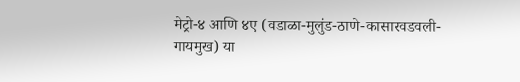मेट्रो-४ आणि ४ए (वडाळा-मुलुंड-ठाणे-कासारवडवली-गायमुख) या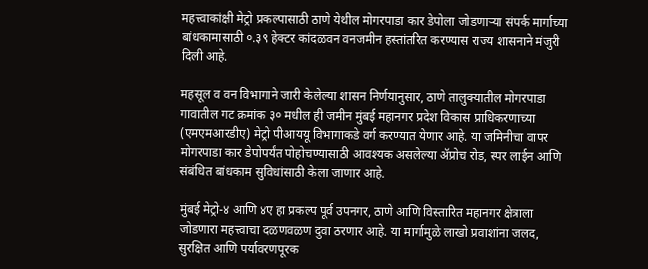महत्त्वाकांक्षी मेट्रो प्रकल्पासाठी ठाणे येथील मोगरपाडा कार डेपोला जोडणाऱ्या संपर्क मार्गाच्या बांधकामासाठी ०.३९ हेक्टर कांदळवन वनजमीन हस्तांतरित करण्यास राज्य शासनाने मंजुरी दिली आहे.

महसूल व वन विभागाने जारी केलेल्या शासन निर्णयानुसार, ठाणे तालुक्यातील मोगरपाडा गावातील गट क्रमांक ३० मधील ही जमीन मुंबई महानगर प्रदेश विकास प्राधिकरणाच्या (एमएमआरडीए) मेट्रो पीआययू विभागाकडे वर्ग करण्यात येणार आहे. या जमिनीचा वापर मोगरपाडा कार डेपोपर्यंत पोहोचण्यासाठी आवश्यक असलेल्या ॲप्रोच रोड, स्पर लाईन आणि संबंधित बांधकाम सुविधांसाठी केला जाणार आहे.

मुंबई मेट्रो-४ आणि ४ए हा प्रकल्प पूर्व उपनगर, ठाणे आणि विस्तारित महानगर क्षेत्राला जोडणारा महत्त्वाचा दळणवळण दुवा ठरणार आहे. या मार्गामुळे लाखो प्रवाशांना जलद, सुरक्षित आणि पर्यावरणपूरक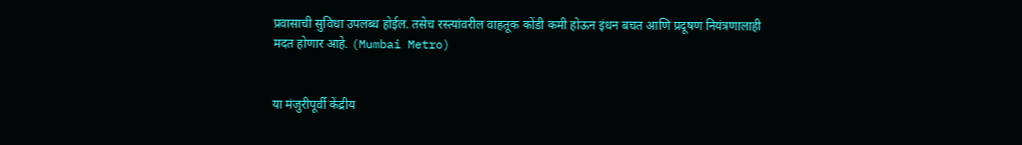प्रवासाची सुविधा उपलब्ध होईल. तसेच रस्त्यांवरील वाहतूक कोंडी कमी होऊन इंधन बचत आणि प्रदूषण नियंत्रणालाही मदत होणार आहे. (Mumbai Metro)


या मंजुरीपूर्वी केंद्रीय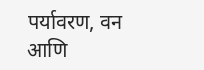पर्यावरण, वन आणि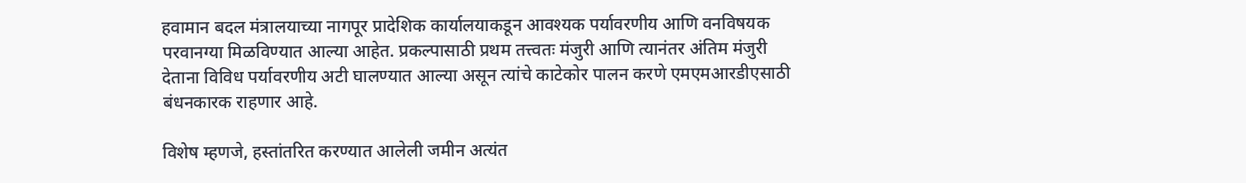हवामान बदल मंत्रालयाच्या नागपूर प्रादेशिक कार्यालयाकडून आवश्यक पर्यावरणीय आणि वनविषयक परवानग्या मिळविण्यात आल्या आहेत. प्रकल्पासाठी प्रथम तत्त्वतः मंजुरी आणि त्यानंतर अंतिम मंजुरी देताना विविध पर्यावरणीय अटी घालण्यात आल्या असून त्यांचे काटेकोर पालन करणे एमएमआरडीएसाठी बंधनकारक राहणार आहे.

विशेष म्हणजे, हस्तांतरित करण्यात आलेली जमीन अत्यंत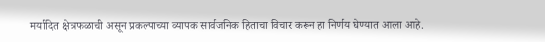मर्यादित क्षेत्रफळाची असून प्रकल्पाच्या व्यापक सार्वजनिक हिताचा विचार करून हा निर्णय घेण्यात आला आहे.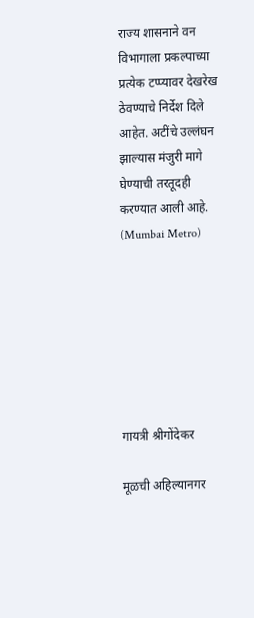राज्य शासनाने वन विभागाला प्रकल्पाच्या प्रत्येक टप्प्यावर देखरेख ठेवण्याचे निर्देश दिले आहेत. अटींचे उल्लंघन झाल्यास मंजुरी मागे घेण्याची तरतूदही करण्यात आली आहे. (Mumbai Metro)







गायत्री श्रीगोंदेकर

मूळची अहिल्यानगर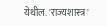येथील. 'राज्यशास्त्र'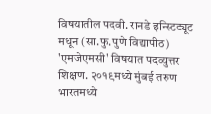विषयातील पदवी. रानडे इन्स्टिट्यूट मधून (सा.फु.पुणे विद्यापीठ) 'एमजेएमसी' विषयात पदव्युत्तर शिक्षण. २०१९मध्ये मुंबई तरुण भारतमध्ये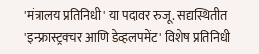'मंत्रालय प्रतिनिधी' या पदावर रुजू. सद्यस्थितीत 'इन्फ्रास्ट्रक्चर आणि डेव्हलपमेंट' विशेष प्रतिनिधी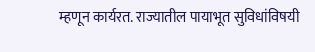म्हणून कार्यरत. राज्यातील पायाभूत सुविधांविषयी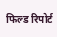फिल्ड रिपोर्ट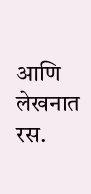आणि लेखनात रस.